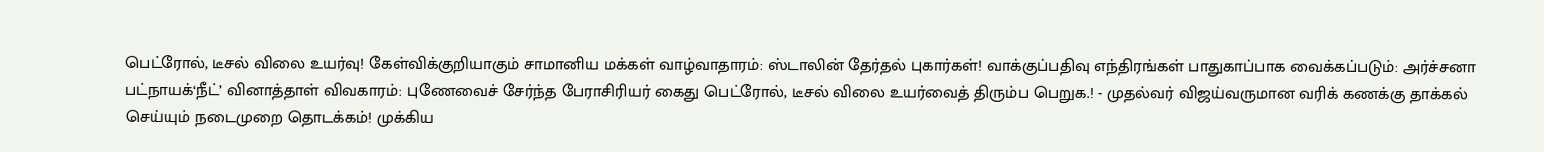பெட்ரோல், டீசல் விலை உயர்வு! கேள்விக்குறியாகும் சாமானிய மக்கள் வாழ்வாதாரம்: ஸ்டாலின் தேர்தல் புகார்கள்! வாக்குப்பதிவு எந்திரங்கள் பாதுகாப்பாக வைக்கப்படும்: அர்ச்சனா பட்நாயக்‘நீட்’ வினாத்தாள் விவகாரம்: புணேவைச் சேர்ந்த பேராசிரியர் கைது பெட்ரோல், டீசல் விலை உயர்வைத் திரும்ப பெறுக.! - முதல்வர் விஜய்வருமான வரிக் கணக்கு தாக்கல் செய்யும் நடைமுறை தொடக்கம்! முக்கிய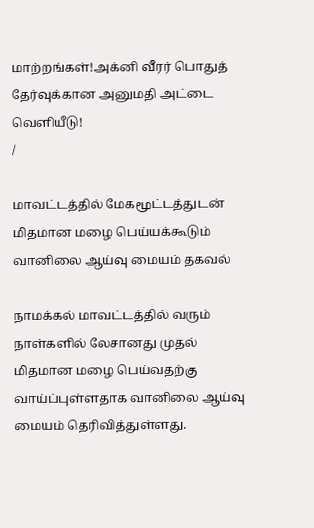மாற்றங்கள்!அக்னி வீரர் பொதுத் தேர்வுக்கான அனுமதி அட்டை வெளியீடு!
/

மாவட்டத்தில் மேகமூட்டத்துடன் மிதமான மழை பெய்யக்கூடும் வானிலை ஆய்வு மையம் தகவல்

நாமக்கல் மாவட்டத்தில் வரும் நாள்களில் லேசானது முதல் மிதமான மழை பெய்வதற்கு வாய்ப்புள்ளதாக வானிலை ஆய்வு மையம் தெரிவித்துள்ளது.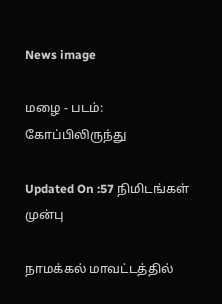News image

மழை - படம்: கோப்பிலிருந்து

Updated On :57 நிமிடங்கள் முன்பு

நாமக்கல் மாவட்டத்தில்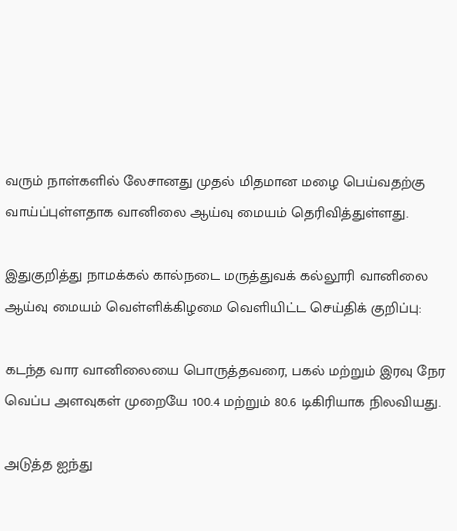வரும் நாள்களில் லேசானது முதல் மிதமான மழை பெய்வதற்கு வாய்ப்புள்ளதாக வானிலை ஆய்வு மையம் தெரிவித்துள்ளது.

இதுகுறித்து நாமக்கல் கால்நடை மருத்துவக் கல்லூரி வானிலை ஆய்வு மையம் வெள்ளிக்கிழமை வெளியிட்ட செய்திக் குறிப்பு:

கடந்த வார வானிலையை பொருத்தவரை, பகல் மற்றும் இரவு நேர வெப்ப அளவுகள் முறையே 100.4 மற்றும் 80.6 டிகிரியாக நிலவியது.

அடுத்த ஐந்து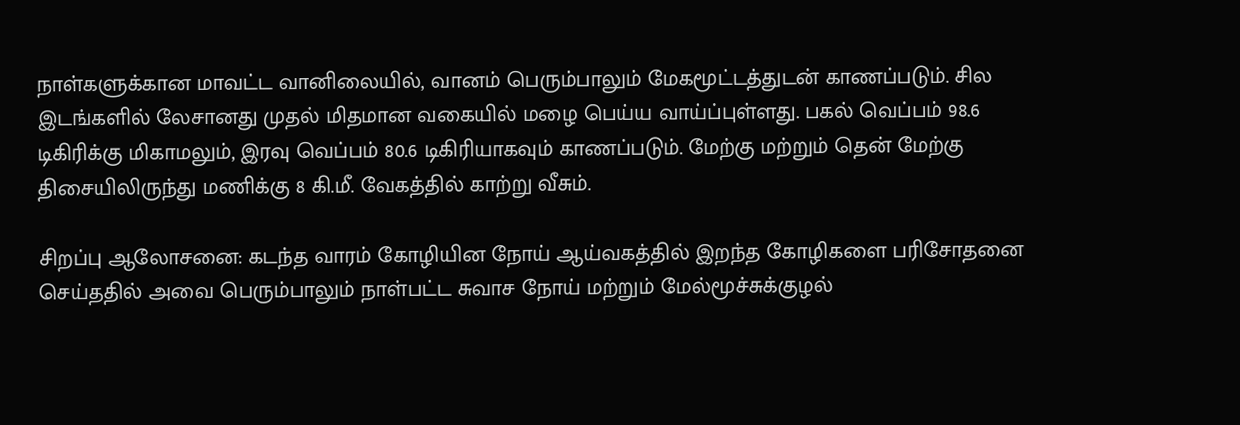நாள்களுக்கான மாவட்ட வானிலையில், வானம் பெரும்பாலும் மேகமூட்டத்துடன் காணப்படும். சில இடங்களில் லேசானது முதல் மிதமான வகையில் மழை பெய்ய வாய்ப்புள்ளது. பகல் வெப்பம் 98.6 டிகிரிக்கு மிகாமலும், இரவு வெப்பம் 80.6 டிகிரியாகவும் காணப்படும். மேற்கு மற்றும் தென் மேற்கு திசையிலிருந்து மணிக்கு 8 கி.மீ. வேகத்தில் காற்று வீசும்.

சிறப்பு ஆலோசனை: கடந்த வாரம் கோழியின நோய் ஆய்வகத்தில் இறந்த கோழிகளை பரிசோதனை செய்ததில் அவை பெரும்பாலும் நாள்பட்ட சுவாச நோய் மற்றும் மேல்மூச்சுக்குழல்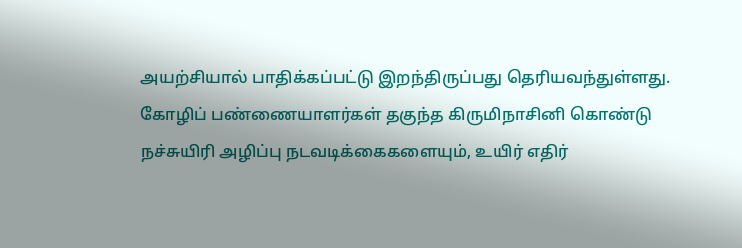அயற்சியால் பாதிக்கப்பட்டு இறந்திருப்பது தெரியவந்துள்ளது. கோழிப் பண்ணையாளர்கள் தகுந்த கிருமிநாசினி கொண்டு நச்சுயிரி அழிப்பு நடவடிக்கைகளையும், உயிர் எதிர்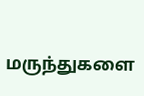மருந்துகளை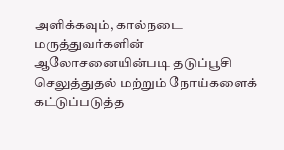அளிக்கவும், கால்நடை மருத்துவர்களின் ஆலோசனையின்படி தடுப்பூசி செலுத்துதல் மற்றும் நோய்களைக் கட்டுப்படுத்த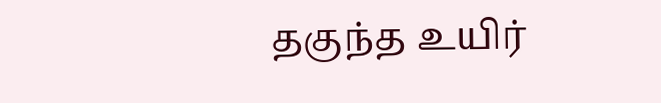தகுந்த உயிர்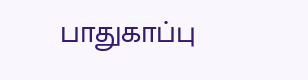பாதுகாப்பு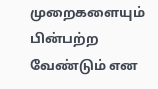முறைகளையும் பின்பற்ற வேண்டும் என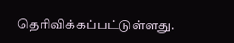தெரிவிக்கப்பட்டுள்ளது.